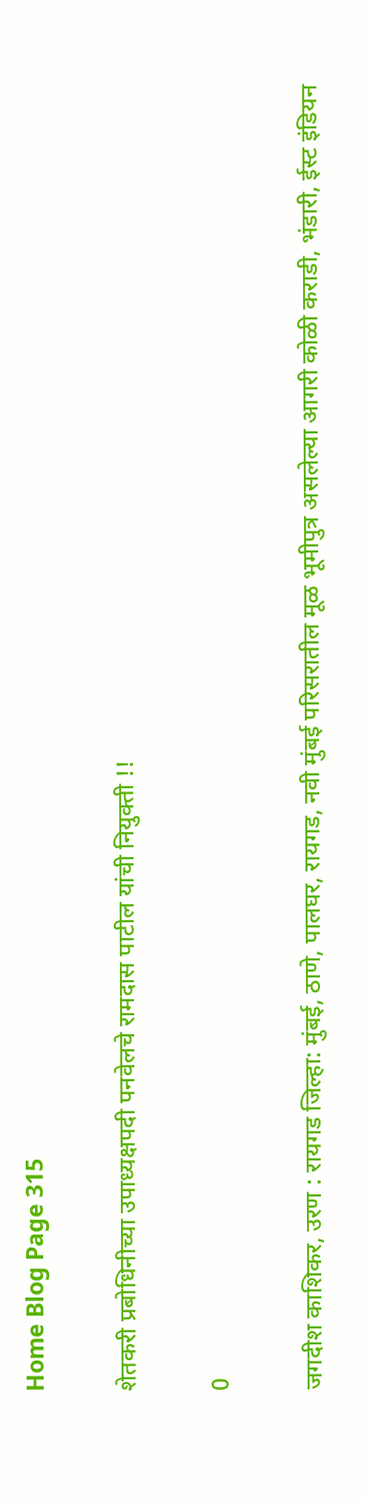Home Blog Page 315

शेतकरी प्रबोधिनीच्या उपाध्यक्षपदी पनवेलचे रामदास पाटील यांची नियुक्ती !!

0

जगदीश काशिकर, उरण : रायगड जिल्हा: मुंबई, ठाणे, पालघर, रायगड, नवी मुंबई परिसरातील मूळ भूमीपुत्र असलेल्या आगरी कोळी कराडी, भंडारी, ईस्ट इंडियन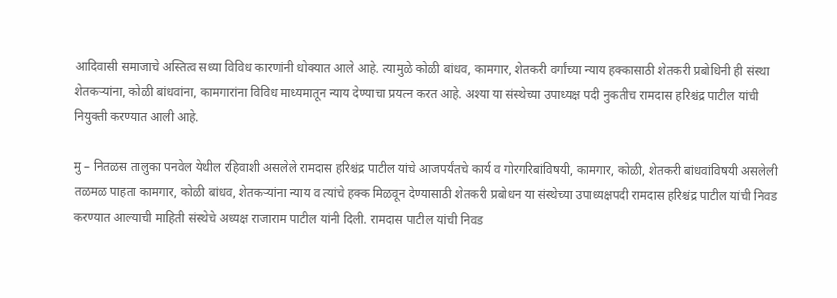आदिवासी समाजाचे अस्तित्व सध्या विविध कारणांनी धोक्यात आले आहे. त्यामुळे कोळी बांधव, कामगार, शेतकरी वर्गांच्या न्याय हक्कासाठी शेतकरी प्रबोधिनी ही संस्था शेतकऱ्यांना, कोळी बांधवांना, कामगारांना विविध माध्यमातून न्याय देण्याचा प्रयत्न करत आहे. अश्या या संस्थेच्या उपाध्यक्ष पदी नुकतीच रामदास हरिश्चंद्र पाटील यांची नियुक्ती करण्यात आली आहे.

मु – नितळस तालुका पनवेल येथील रहिवाशी असलेले रामदास हरिश्चंद्र पाटील यांचे आजपर्यंतचे कार्य व गोरगरिबांविषयी, कामगार, कोळी, शेतकरी बांधवांविषयी असलेली तळमळ पाहता कामगार, कोळी बांधव, शेतकऱ्यांना न्याय व त्यांचे हक्क मिळवून देण्यासाठी शेतकरी प्रबोधन या संस्थेच्या उपाध्यक्षपदी रामदास हरिश्चंद्र पाटील यांची निवड करण्यात आल्याची माहिती संस्थेचे अध्यक्ष राजाराम पाटील यांनी दिली. रामदास पाटील यांची निवड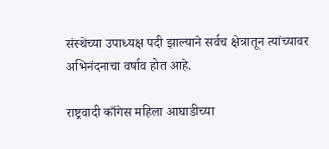संस्थेच्या उपाध्यक्ष पदी झाल्याने सर्वच क्षेत्रातून त्यांच्यावर अभिनंदनाचा वर्षाव होत आहे.

राष्ट्रवादी काँगेस महिला आघाडीच्या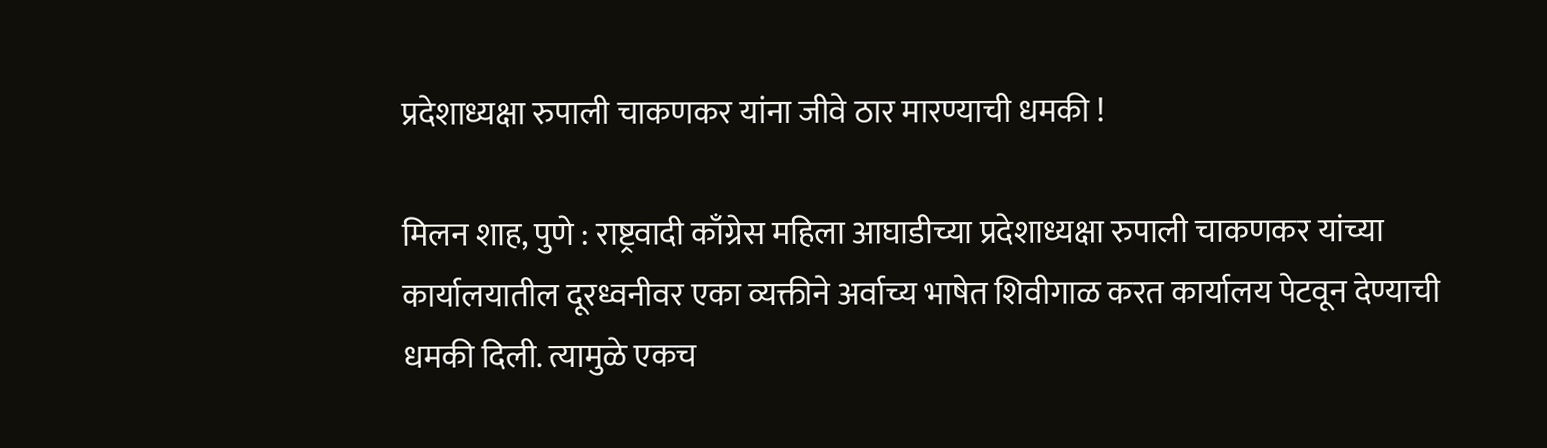प्रदेशाध्यक्षा रुपाली चाकणकर यांना जीवे ठार मारण्याची धमकी !

मिलन शाह, पुणे : राष्ट्रवादी काँग्रेस महिला आघाडीच्या प्रदेशाध्यक्षा रुपाली चाकणकर यांच्या कार्यालयातील दूरध्वनीवर एका व्यक्तीने अर्वाच्य भाषेत शिवीगाळ करत कार्यालय पेटवून देण्याची धमकी दिली. त्यामुळे एकच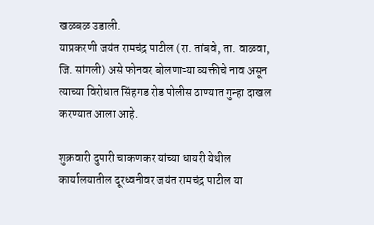खळबळ उडाली.
याप्रकरणी जयंत रामचंद्र पाटील (रा. तांबवे, ता. वाळवा, जि. सांगली) असे फोनवर बोलणाऱ्या व्यक्तीचे नाव असून त्याच्या विरोधात सिंहगड रोड पोलीस ठाण्यात गुन्हा दाखल करण्यात आला आहे.

शुक्रवारी दुपारी चाकणकर यांच्या धायरी येथील कार्यालयातील दूरध्वनीवर जयंत रामचंद्र पाटील या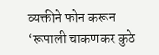व्यक्तीने फोन करून ‘रूपाली चाकणकर कुठे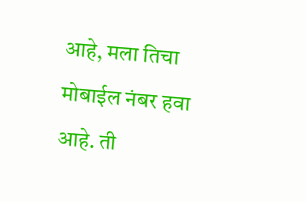आहे, मला तिचा मोबाईल नंबर हवा आहे. ती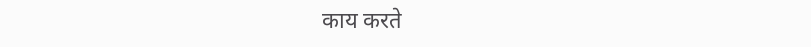काय करते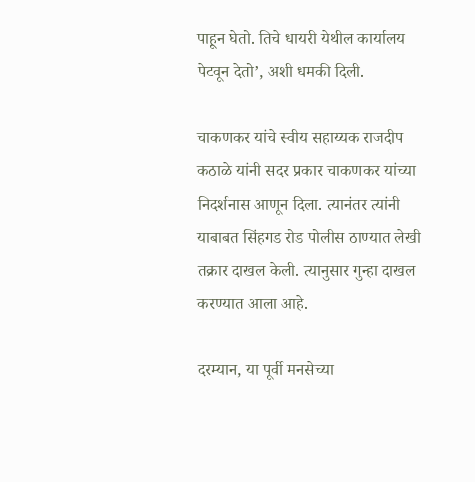पाहून घेतो. तिचे धायरी येथील कार्यालय पेटवून देतो’, अशी धमकी दिली.

चाकणकर यांचे स्वीय सहाय्यक राजदीप कठाळे यांनी सदर प्रकार चाकणकर यांच्या निदर्शनास आणून दिला. त्यानंतर त्यांनी याबाबत सिंहगड रोड पोलीस ठाण्यात लेखी तक्रार दाखल केली. त्यानुसार गुन्हा दाखल करण्यात आला आहे.

दरम्यान, या पूर्वी मनसेच्या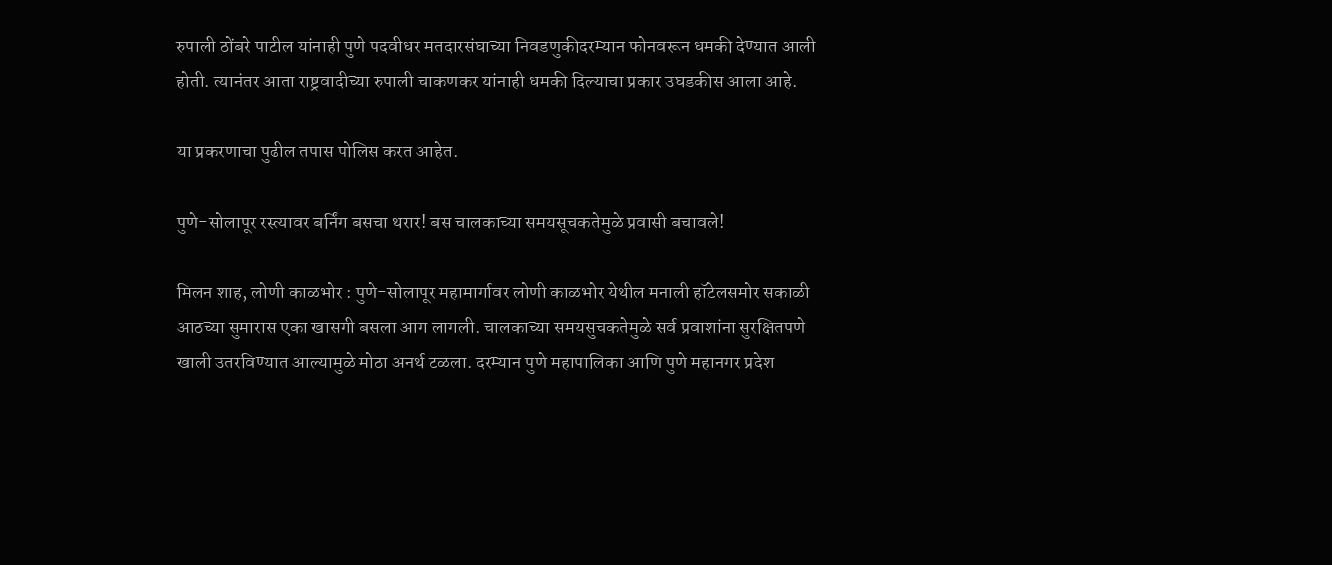रुपाली ठोंबरे पाटील यांनाही पुणे पदवीधर मतदारसंघाच्या निवडणुकीदरम्यान फोनवरून धमकी देण्यात आली होती. त्यानंतर आता राष्ट्रवादीच्या रुपाली चाकणकर यांनाही धमकी दिल्याचा प्रकार उघडकीस आला आहे.

या प्रकरणाचा पुढील तपास पोलिस करत आहेत.

पुणे-सोलापूर रस्त्यावर बर्निंग बसचा थरार! बस चालकाच्या समयसूचकतेमुळे प्रवासी बचावले!

मिलन शाह, लोणी काळभोर : पुणे-सोलापूर महामार्गावर लोणी काळभोर येथील मनाली हॉटेलसमोर सकाळी आठच्या सुमारास एका खासगी बसला आग लागली. चालकाच्या समयसुचकतेमुळे सर्व प्रवाशांना सुरक्षितपणे खाली उतरविण्यात आल्यामुळे मोठा अनर्थ टळला. दरम्यान पुणे महापालिका आणि पुणे महानगर प्रदेश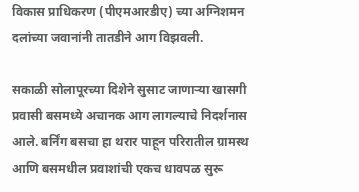विकास प्राधिकरण (पीएमआरडीए) च्या अग्निशमन दलांच्या जवानांनी तातडीने आग विझवली.

सकाळी सोलापूरच्या दिशेने सुसाट जाणाऱ्या खासगी प्रवासी बसमध्ये अचानक आग लागल्याचे निदर्शनास आले. बर्निंग बसचा हा थरार पाहून परिरातील ग्रामस्थ आणि बसमधील प्रवाशांची एकच धावपळ सुरू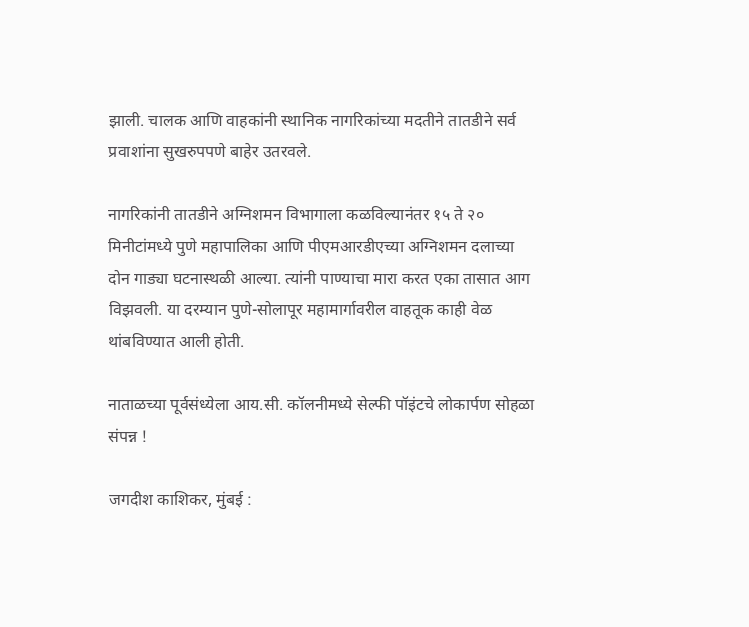झाली. चालक आणि वाहकांनी स्थानिक नागरिकांच्या मदतीने तातडीने सर्व प्रवाशांना सुखरुपपणे बाहेर उतरवले.

नागरिकांनी तातडीने अग्निशमन विभागाला कळविल्यानंतर १५ ते २० मिनीटांमध्ये पुणे महापालिका आणि पीएमआरडीएच्या अग्निशमन दलाच्या दोन गाड्या घटनास्थळी आल्या. त्यांनी पाण्याचा मारा करत एका तासात आग विझवली. या दरम्यान पुणे-सोलापूर महामार्गावरील वाहतूक काही वेळ थांबविण्यात आली होती.

नाताळच्या पूर्वसंध्येला आय.सी. कॉलनीमध्ये सेल्फी पॉइंटचे लोकार्पण सोहळा संपन्न !

जगदीश काशिकर, मुंबई :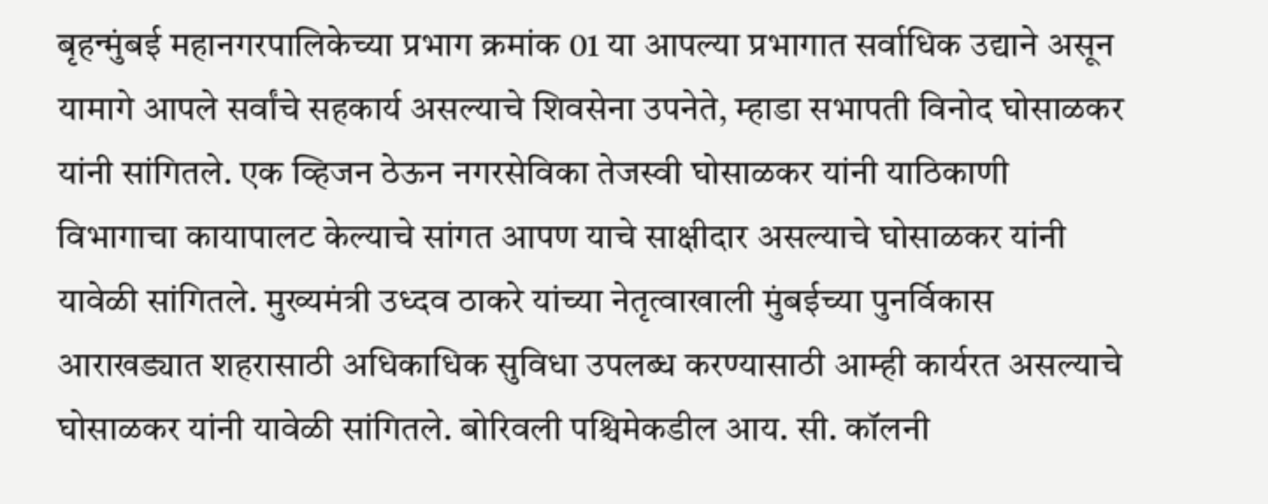बृहन्मुंबई महानगरपालिकेच्या प्रभाग क्रमांक 01 या आपल्या प्रभागात सर्वाधिक उद्याने असून यामागे आपले सर्वांचे सहकार्य असल्याचे शिवसेना उपनेते, म्हाडा सभापती विनोद घोसाळकर यांनी सांगितले. एक व्हिजन ठेऊन नगरसेविका तेजस्वी घोसाळकर यांनी याठिकाणी विभागाचा कायापालट केल्याचे सांगत आपण याचे साक्षीदार असल्याचे घोसाळकर यांनी यावेळी सांगितले. मुख्यमंत्री उध्दव ठाकरे यांच्या नेतृत्वाखाली मुंबईच्या पुनर्विकास आराखड्यात शहरासाठी अधिकाधिक सुविधा उपलब्ध करण्यासाठी आम्ही कार्यरत असल्याचे घोसाळकर यांनी यावेळी सांगितले. बोरिवली पश्चिमेकडील आय. सी. कॉलनी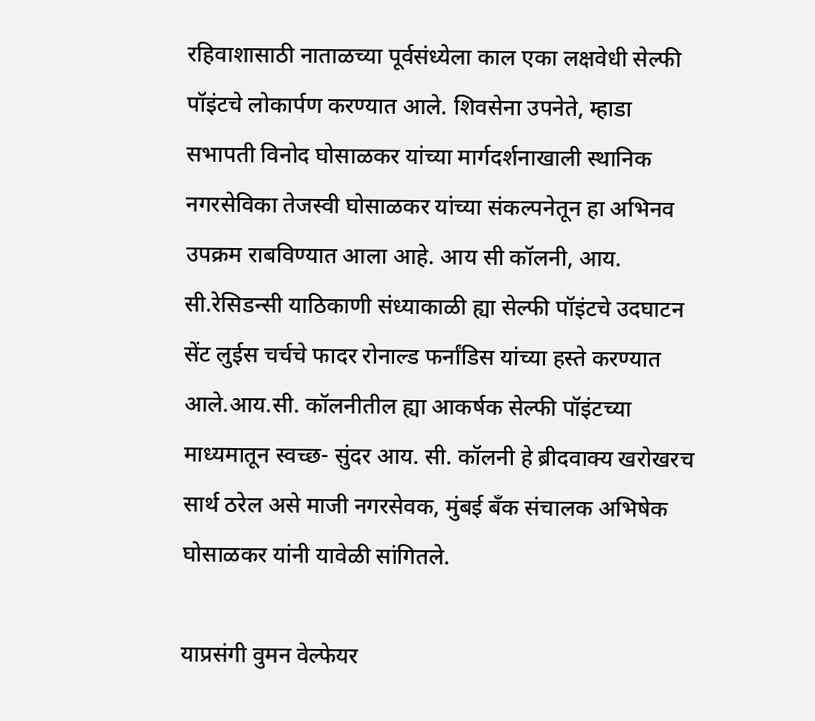रहिवाशासाठी नाताळच्या पूर्वसंध्येला काल एका लक्षवेधी सेल्फी पॉइंटचे लोकार्पण करण्यात आले. शिवसेना उपनेते, म्हाडा सभापती विनोद घोसाळकर यांच्या मार्गदर्शनाखाली स्थानिक नगरसेविका तेजस्वी घोसाळकर यांच्या संकल्पनेतून हा अभिनव उपक्रम राबविण्यात आला आहे. आय सी कॉलनी, आय. सी.रेसिडन्सी याठिकाणी संध्याकाळी ह्या सेल्फी पॉइंटचे उदघाटन सेंट लुईस चर्चचे फादर रोनाल्ड फर्नांडिस यांच्या हस्ते करण्यात आले.आय.सी. कॉलनीतील ह्या आकर्षक सेल्फी पॉइंटच्या माध्यमातून स्वच्छ- सुंदर आय. सी. कॉलनी हे ब्रीदवाक्य खरोखरच सार्थ ठरेल असे माजी नगरसेवक, मुंबई बँक संचालक अभिषेक घोसाळकर यांनी यावेळी सांगितले.

याप्रसंगी वुमन वेल्फेयर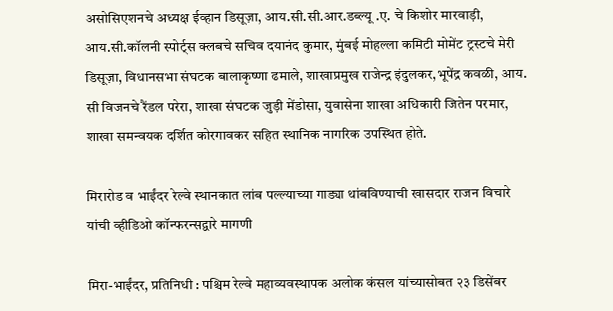असोसिएशनचे अध्यक्ष ईव्हान डिसूज़ा, आय.सी.सी.आर.डब्ल्यू .ए. चे किशोर मारवाड़ी, आय.सी.कॉलनी स्पोर्ट्स क्लबचे सचिव दयानंद कुमार, मुंबई मोहल्ला कमिटी मोमेंट ट्रस्टचे मेरी डिसूज़ा, विधानसभा संघटक बालाकृष्णा ढमाले, शाखाप्रमुख राजेन्द्र इंदुलकर,भूपेंद्र कवळी, आय. सी विजनचे रैंडल परेरा, शाखा संघटक जुड़ी मेंडोसा, युवासेना शाखा अधिकारी जितेन परमार, शाखा समन्वयक दर्शित कोरगावकर सहित स्थानिक नागरिक उपस्थित होते.

मिरारोड व भाईंदर रेल्वे स्थानकात लांब पल्ल्याच्या गाड्या थांबविण्याची खासदार राजन विचारे यांची व्हीडिओ कॉन्फरन्सद्वारे मागणी

मिरा-भाईंदर, प्रतिनिधी : पश्चिम रेल्वे महाव्यवस्थापक अलोक कंसल यांच्यासोबत २३ डिसेंबर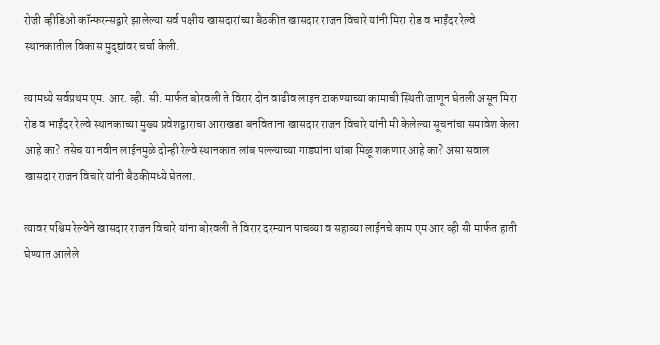रोजी व्हीडिओ कॉन्फरन्सद्वारे झालेल्या सर्व पक्षीय खासदारांच्या बैठकीत खासदार राजन विचारे यांनी मिरा रोड व भाईंदर रेल्वे स्थानकातील विकास मुद्द्यांवर चर्चा केली.

त्यामध्ये सर्वप्रथम एम. आर. व्ही. सी. मार्फत बोरवली ते विरार दोन वाढीव लाइन टाकण्याच्या कामाची स्थिती जाणून घेतली असून मिरा रोड व भाईंदर रेल्वे स्थानकाच्या मुख्य प्रवेशद्वाराचा आराखडा बनविताना खासदार राजन विचारे यांनी मी केलेल्या सूचनांचा समावेश केला आहे का? तसेच या नवीन लाईनमुळे दोन्ही रेल्वे स्थानकात लांब पल्ल्याच्या गाड्यांना थांबा मिळू शकणार आहे का? असा सवाल खासदार राजन विचारे यांनी बैठकीमध्ये घेतला.

त्यावर पश्चिम रेल्वेने खासदार राजन विचारे यांना बोरवली ते विरार दरम्यान पाचव्या व सहाव्या लाईनचे काम एम आर व्ही सी मार्फत हाती घेण्यात आलेले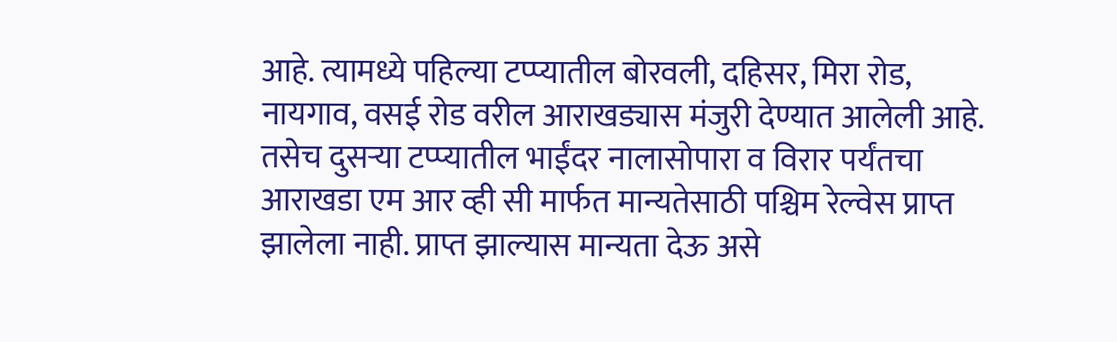आहे. त्यामध्ये पहिल्या टप्प्यातील बोरवली, दहिसर, मिरा रोड, नायगाव, वसई रोड वरील आराखड्यास मंजुरी देण्यात आलेली आहे. तसेच दुसऱ्या टप्प्यातील भाईंदर नालासोपारा व विरार पर्यंतचा आराखडा एम आर व्ही सी मार्फत मान्यतेसाठी पश्चिम रेल्वेस प्राप्त झालेला नाही. प्राप्त झाल्यास मान्यता देऊ असे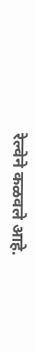रेल्वेने कळवले आहे.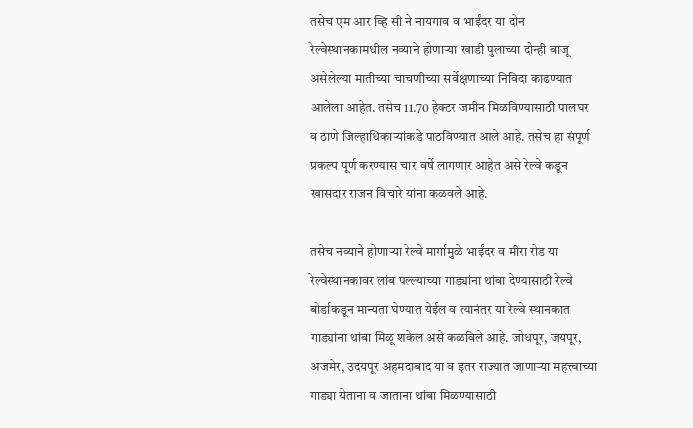तसेच एम आर व्हि सी ने नायगाव व भाईंदर या दोन रेल्वेस्थानकामधील नव्याने होणाऱ्या खाडी पुलाच्या दोन्ही बाजू असेलेल्या मातीच्या चाचणीच्या सर्वेक्षणाच्या निविदा काढण्यात आलेला आहेत. तसेच 11.70 हेक्‍टर जमीन मिळविण्यासाठी पालघर व ठाणे जिल्हाधिकाऱ्यांकडे पाठविण्यात आले आहे. तसेच हा संपूर्ण प्रकल्प पूर्ण करण्यास चार वर्षे लागणार आहेत असे रेल्वे कडून खासदार राजन विचारे यांना कळवले आहे.

तसेच नव्याने होणाऱ्या रेल्वे मार्गामुळे भाईंदर व मीरा रोड या रेल्वेस्थानकावर लांब पल्ल्याच्या गाड्यांना थांबा देण्यासाठी रेल्वे बोर्डाकडून मान्यता घेण्यात येईल व त्यानंतर या रेल्वे स्थानकात गाड्यांना थांबा मिळू शकेल असे कळविले आहे. जोधपूर, जयपूर, अजमेर, उदयपूर अहमदाबाद या व इतर राज्यात जाणाऱ्या महत्त्वाच्या गाड्या येताना व जाताना थांबा मिळण्यासाठी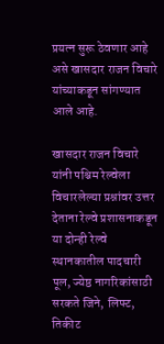प्रयत्न सुरू ठेवणार आहे असे खासदार राजन विचारे यांच्याकडून सांगण्यात आले आहे.

खासदार राजन विचारे यांनी पश्चिम रेल्वेला विचारलेल्या प्रश्नांवर उत्तर देताना रेल्वे प्रशासनाकडून या दोन्ही रेल्वे स्थानकातील पादचारी पूल, ज्येष्ठ नागरिकांसाठी सरकते जिने, लिफ्ट, तिकीट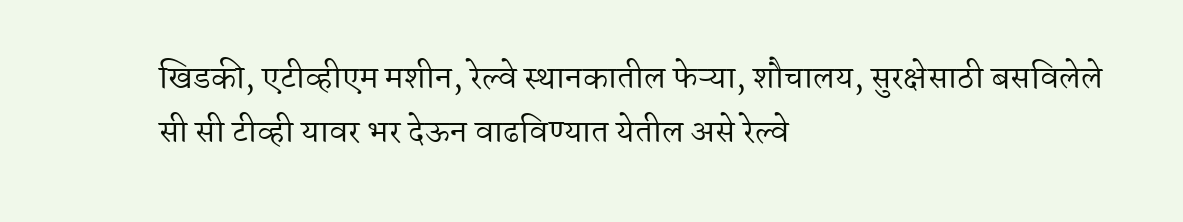खिडकी, एटीव्हीएम मशीन, रेल्वे स्थानकातील फेऱ्या, शौचालय, सुरक्षेसाठी बसविलेले सी सी टीव्ही यावर भर देऊन वाढविण्यात येतील असे रेल्वे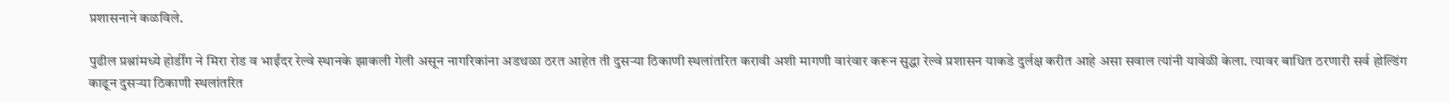प्रशासनाने कळविले.

पुढील प्रश्नांमध्ये होर्डींग ने मिरा रोड व भाईंदर रेल्वे स्थानके झाकली गेली असून नागरिकांना अडथळा ठरत आहेत ती दुसऱ्या ठिकाणी स्थलांतरित करावी अशी मागणी वारंवार करून सुद्धा रेल्वे प्रशासन याकडे दुर्लक्ष करीत आहे असा सवाल त्यांनी यावेळी केला. त्यावर बाधित ठरणारी सर्व होल्डिंग काढून दुसऱ्या ठिकाणी स्थलांतरित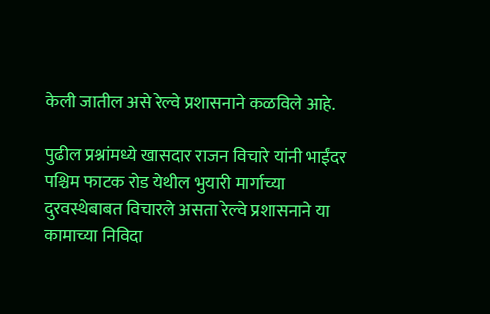केली जातील असे रेल्वे प्रशासनाने कळविले आहे.

पुढील प्रश्नांमध्ये खासदार राजन विचारे यांनी भाईंदर पश्चिम फाटक रोड येथील भुयारी मार्गाच्या दुरवस्थेबाबत विचारले असता रेल्वे प्रशासनाने या कामाच्या निविदा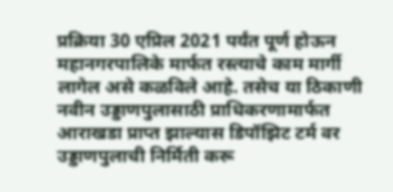प्रक्रिया 30 एप्रिल 2021 पर्यंत पूर्ण होऊन महानगरपालिके मार्फत रस्त्याचे काम मार्गी लागेल असे कळविले आहे. तसेच या ठिकाणी नवीन उड्डाणपुलासाठी प्राधिकरणामार्फत आराखडा प्राप्त झाल्यास डिपॉझिट टर्म वर उड्डाणपुलाची निर्मिती करू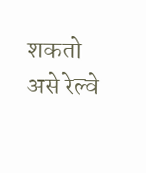शकतो असे रेल्वे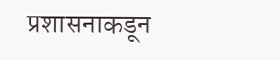प्रशासनाकडून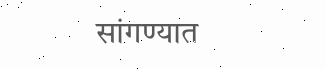सांगण्यात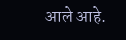आले आहे.